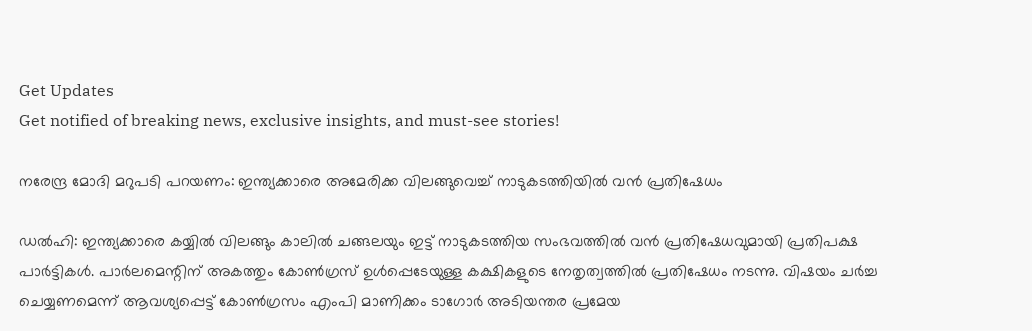Get Updates
Get notified of breaking news, exclusive insights, and must-see stories!

നരേന്ദ്ര മോദി മറുപടി പറയണം: ഇന്ത്യക്കാരെ അമേരിക്ക വിലങ്ങുവെച്ച് നാടുകടത്തിയില്‍ വന്‍ പ്രതിഷേധം

ഡല്‍ഹി: ഇന്ത്യക്കാരെ കയ്യിൽ വിലങ്ങും കാലിൽ ചങ്ങലയും ഇട്ട് നാടുകടത്തിയ സംഭവത്തില്‍ വന്‍ പ്രതിഷേധവുമായി പ്രതിപക്ഷ പാർട്ടികള്‍. പാർലമെന്റിന് അകത്തും കോണ്‍ഗ്രസ് ഉള്‍പ്പെടേയുള്ള കക്ഷികളുടെ നേതൃത്വത്തില്‍ പ്രതിഷേധം നടന്നു. വിഷയം ചർച്ച ചെയ്യണമെന്ന് ആവശ്യപ്പെട്ട് കോണ്‍ഗ്രസം എംപി മാണിക്കം ടാഗോർ അടിയന്തര പ്രമേയ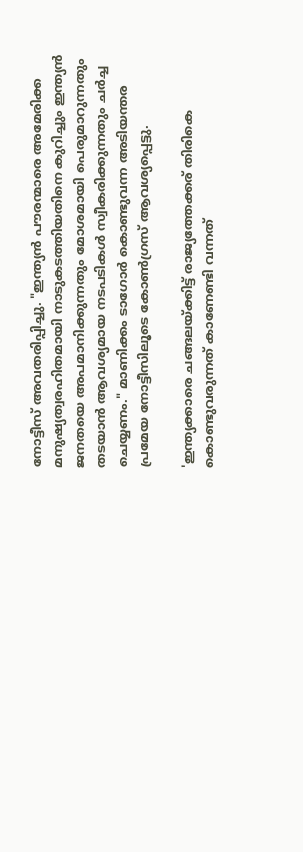നോട്ടീസ് അവതരിപ്പിച്ചു. "ഇന്ത്യൻ പൗരന്മാരെ അമേരിക്ക മനുഷ്യത്വരഹിതമായി നാടുകടത്തിയതിനെ കുറിച്ചും ഇന്ത്യൻ ജനതയെ അപമാനിക്കുന്നതും മോശമായി പെരുമാറുന്നതും തടയാൻ ആവശ്യമായ നടപടികള്‍ സ്വീകരിക്കുന്നതും ചർച്ച ചെയ്യണം." മാണിക്കം ടാഗോർ കൊണ്ടുവന്ന അടിയന്തര പ്രമേയ നോട്ടീസിലൂടെ കോണ്‍ഗ്രസ് ആവശ്യപ്പെട്ടു.

'ഇന്ത്യക്കാരെ ചങ്ങലയ്ക്കിട്ട് രാജ്യത്തേക്കര് തിരികെ കൊണ്ടുവരുന്നത് കാണേണ്ടി വന്നത്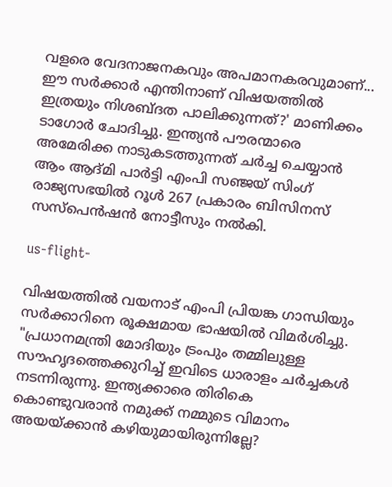വളരെ വേദനാജനകവും അപമാനകരവുമാണ്... ഈ സർക്കാർ എന്തിനാണ് വിഷയത്തില്‍ ഇത്രയും നിശബ്ദത പാലിക്കുന്നത്?' മാണിക്കം ടാഗോർ ചോദിച്ചു. ഇന്ത്യൻ പൗരന്മാരെ അമേരിക്ക നാടുകടത്തുന്നത് ചർച്ച ചെയ്യാൻ ആം ആദ്മി പാർട്ടി എംപി സഞ്ജയ് സിംഗ് രാജ്യസഭയിൽ റൂൾ 267 പ്രകാരം ബിസിനസ് സസ്‌പെൻഷൻ നോട്ടീസും നൽകി.

us-flight-

വിഷയത്തില്‍ വയനാട് എംപി പ്രിയങ്ക ഗാന്ധിയും സർക്കാറിനെ രൂക്ഷമായ ഭാഷയില്‍ വിമർശിച്ചു. "പ്രധാനമന്ത്രി മോദിയും ട്രംപും തമ്മിലുള്ള സൗഹൃദത്തെക്കുറിച്ച് ഇവിടെ ധാരാളം ചർച്ചകള്‍ നടന്നിരുന്നു. ഇന്ത്യക്കാരെ തിരികെ കൊണ്ടുവരാൻ നമുക്ക് നമ്മുടെ വിമാനം അയയ്ക്കാൻ കഴിയുമായിരുന്നില്ലേ?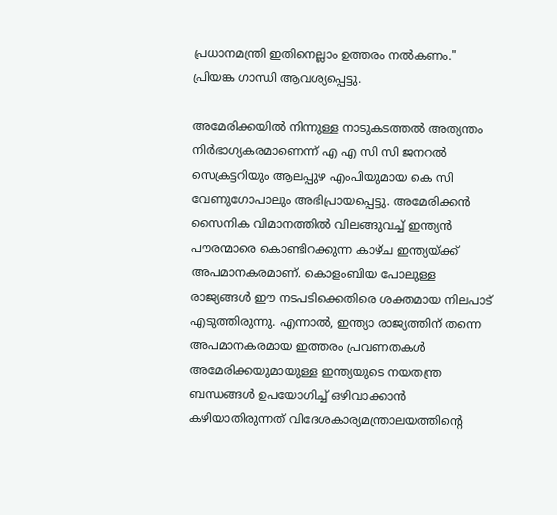പ്രധാനമന്ത്രി ഇതിനെല്ലാം ഉത്തരം നൽകണം." പ്രിയങ്ക ഗാന്ധി ആവശ്യപ്പെട്ടു.

അമേരിക്കയിൽ നിന്നുള്ള നാടുകടത്തൽ അത്യന്തം നിർഭാഗ്യകരമാണെന്ന് എ എ സി സി ജനറല്‍ സെക്രട്ടറിയും ആലപ്പുഴ എംപിയുമായ കെ സി വേണുഗോപാലും അഭിപ്രായപ്പെട്ടു. അമേരിക്കൻ സൈനിക വിമാനത്തിൽ വിലങ്ങുവച്ച് ഇന്ത്യൻ പൗരന്മാരെ കൊണ്ടിറക്കുന്ന കാഴ്ച ഇന്ത്യയ്ക്ക് അപമാനകരമാണ്. കൊളംബിയ പോലുള്ള രാജ്യങ്ങൾ ഈ നടപടിക്കെതിരെ ശക്തമായ നിലപാട് എടുത്തിരുന്നു. എന്നാൽ, ഇന്ത്യാ രാജ്യത്തിന് തന്നെ അപമാനകരമായ ഇത്തരം പ്രവണതകൾ അമേരിക്കയുമായുള്ള ഇന്ത്യയുടെ നയതന്ത്ര ബന്ധങ്ങൾ ഉപയോഗിച്ച് ഒഴിവാക്കാൻ കഴിയാതിരുന്നത് വിദേശകാര്യമന്ത്രാലയത്തിന്റെ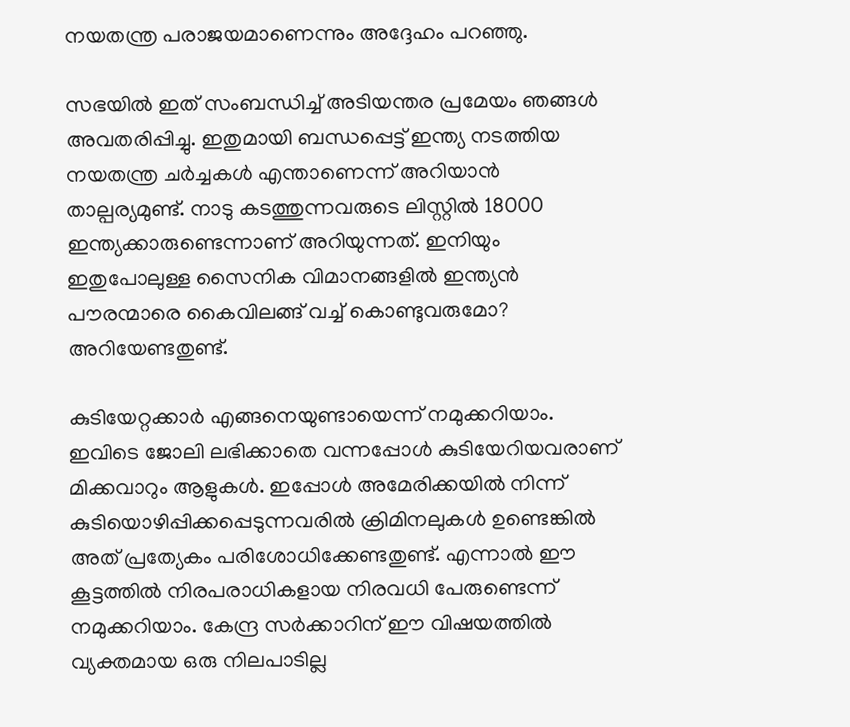നയതന്ത്ര പരാജയമാണെന്നും അദ്ദേഹം പറഞ്ഞു.

സഭയിൽ ഇത് സംബന്ധിച്ച് അടിയന്തര പ്രമേയം ഞങ്ങൾ അവതരിപ്പിച്ചു. ഇതുമായി ബന്ധപ്പെട്ട് ഇന്ത്യ നടത്തിയ നയതന്ത്ര ചർച്ചകൾ എന്താണെന്ന് അറിയാൻ താല്പര്യമുണ്ട്. നാടു കടത്തുന്നവരുടെ ലിസ്റ്റിൽ 18000 ഇന്ത്യക്കാരുണ്ടെന്നാണ് അറിയുന്നത്. ഇനിയും ഇതുപോലുള്ള സൈനിക വിമാനങ്ങളിൽ ഇന്ത്യൻ പൗരന്മാരെ കൈവിലങ്ങ് വച്ച് കൊണ്ടുവരുമോ? അറിയേണ്ടതുണ്ട്.

കുടിയേറ്റക്കാർ എങ്ങനെയുണ്ടായെന്ന് നമുക്കറിയാം. ഇവിടെ ജോലി ലഭിക്കാതെ വന്നപ്പോൾ കുടിയേറിയവരാണ് മിക്കവാറും ആളുകൾ. ഇപ്പോൾ അമേരിക്കയിൽ നിന്ന് കുടിയൊഴിപ്പിക്കപ്പെടുന്നവരിൽ ക്രിമിനലുകൾ ഉണ്ടെങ്കിൽ അത് പ്രത്യേകം പരിശോധിക്കേണ്ടതുണ്ട്. എന്നാൽ ഈ കൂട്ടത്തിൽ നിരപരാധികളായ നിരവധി പേരുണ്ടെന്ന് നമുക്കറിയാം. കേന്ദ്ര സർക്കാറിന് ഈ വിഷയത്തിൽ വ്യക്തമായ ഒരു നിലപാടില്ല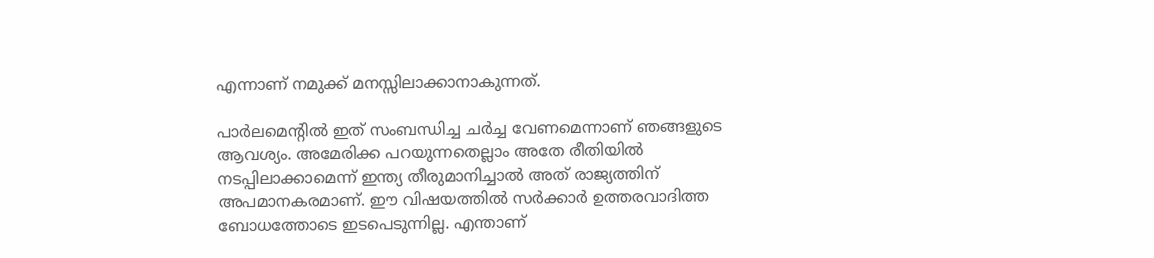എന്നാണ് നമുക്ക് മനസ്സിലാക്കാനാകുന്നത്.

പാർലമെന്റിൽ ഇത് സംബന്ധിച്ച ചർച്ച വേണമെന്നാണ് ഞങ്ങളുടെ ആവശ്യം. അമേരിക്ക പറയുന്നതെല്ലാം അതേ രീതിയിൽ നടപ്പിലാക്കാമെന്ന് ഇന്ത്യ തീരുമാനിച്ചാൽ അത് രാജ്യത്തിന് അപമാനകരമാണ്. ഈ വിഷയത്തിൽ സർക്കാർ ഉത്തരവാദിത്ത ബോധത്തോടെ ഇടപെടുന്നില്ല. എന്താണ്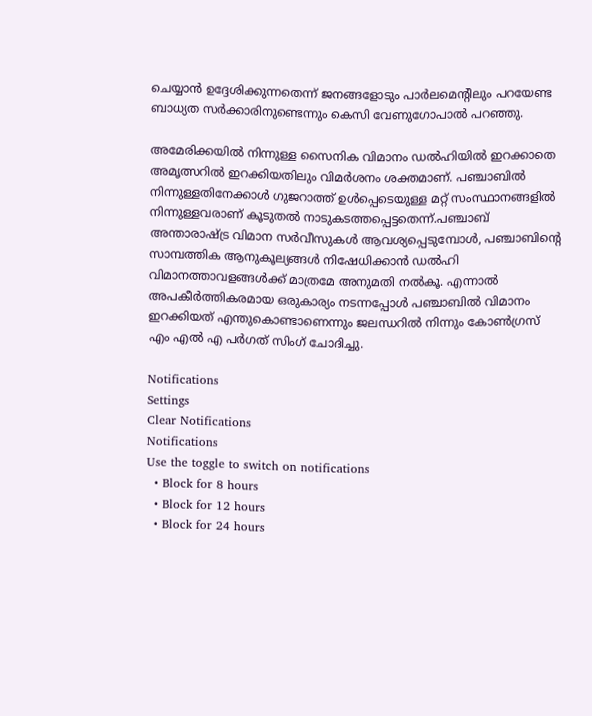ചെയ്യാൻ ഉദ്ദേശിക്കുന്നതെന്ന് ജനങ്ങളോടും പാർലമെന്റിലും പറയേണ്ട ബാധ്യത സർക്കാരിനുണ്ടെന്നും കെസി വേണുഗോപാല്‍ പറഞ്ഞു.

അമേരിക്കയില്‍ നിന്നുള്ള സൈനിക വിമാനം ഡല്‍ഹിയില്‍ ഇറക്കാതെ അമൃത്സറില്‍ ഇറക്കിയതിലും വിമർശനം ശക്തമാണ്. പഞ്ചാബിൽ നിന്നുള്ളതിനേക്കാൾ ഗുജറാത്ത് ഉൾപ്പെടെയുള്ള മറ്റ് സംസ്ഥാനങ്ങളിൽ നിന്നുള്ളവരാണ് കൂടുതൽ നാടുകടത്തപ്പെട്ടതെന്ന്.പഞ്ചാബ് അന്താരാഷ്ട്ര വിമാന സർവീസുകൾ ആവശ്യപ്പെടുമ്പോൾ, പഞ്ചാബിന്റെ സാമ്പത്തിക ആനുകൂല്യങ്ങൾ നിഷേധിക്കാൻ ഡൽഹി വിമാനത്താവളങ്ങൾക്ക് മാത്രമേ അനുമതി നൽകൂ. എന്നാൽ അപകീർത്തികരമായ ഒരുകാര്യം നടന്നപ്പോള്‍ പഞ്ചാബില്‍ വിമാനം ഇറക്കിയത് എന്തുകൊണ്ടാണെന്നും ജലന്ധറില്‍ നിന്നും കോണ്‍ഗ്രസ് എം എല്‍ എ പർഗത് സിംഗ് ചോദിച്ചു.

Notifications
Settings
Clear Notifications
Notifications
Use the toggle to switch on notifications
  • Block for 8 hours
  • Block for 12 hours
  • Block for 24 hours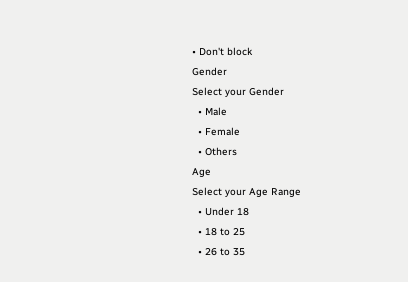• Don't block
Gender
Select your Gender
  • Male
  • Female
  • Others
Age
Select your Age Range
  • Under 18
  • 18 to 25
  • 26 to 35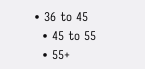• 36 to 45
  • 45 to 55
  • 55+